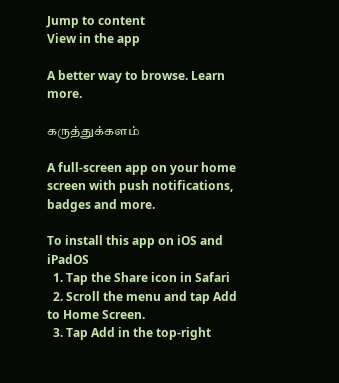Jump to content
View in the app

A better way to browse. Learn more.

கருத்துக்களம்

A full-screen app on your home screen with push notifications, badges and more.

To install this app on iOS and iPadOS
  1. Tap the Share icon in Safari
  2. Scroll the menu and tap Add to Home Screen.
  3. Tap Add in the top-right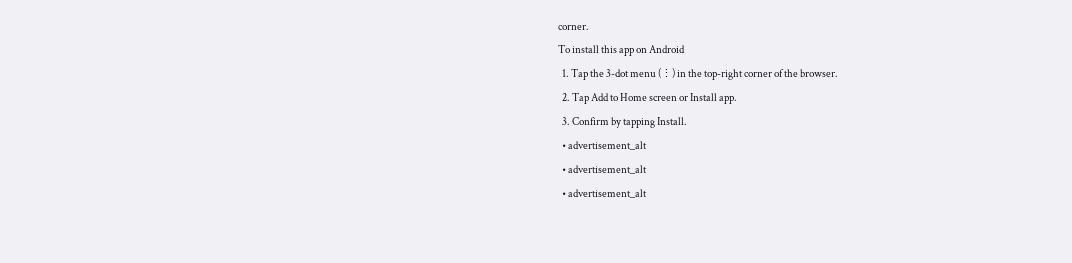corner.
To install this app on Android
  1. Tap the 3-dot menu (⋮) in the top-right corner of the browser.
  2. Tap Add to Home screen or Install app.
  3. Confirm by tapping Install.
  • advertisement_alt
  • advertisement_alt
  • advertisement_alt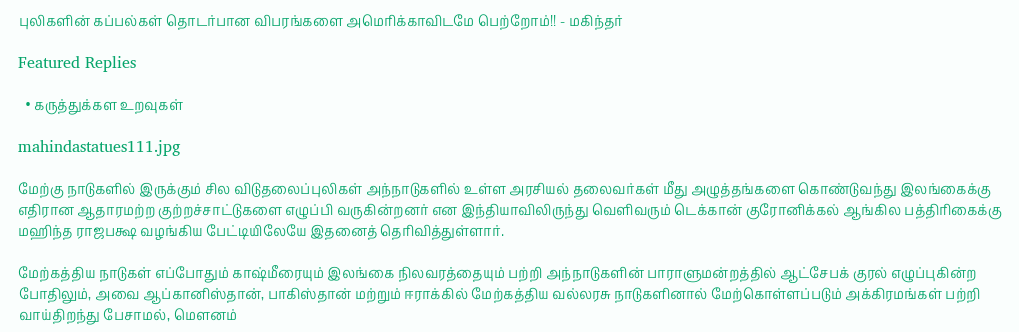புலிகளின் கப்பல்கள் தொடர்பான விபரங்களை அமெரிக்காவிடமே பெற்றோம்!! - மகிந்தர்

Featured Replies

  • கருத்துக்கள உறவுகள்

mahindastatues111.jpg

மேற்கு நாடுகளில் இருக்கும் சில விடுதலைப்புலிகள் அந்நாடுகளில் உள்ள அரசியல் தலைவர்கள் மீது அழுத்தங்களை கொண்டுவந்து இலங்கைக்கு எதிரான ஆதாரமற்ற குற்றச்சாட்டுகளை எழுப்பி வருகின்றனர் என இந்தியாவிலிருந்து வெளிவரும் டெக்கான் குரோனிக்கல் ஆங்கில பத்திரிகைக்கு மஹிந்த ராஜபக்ஷ வழங்கிய பேட்டியிலேயே இதனைத் தெரிவித்துள்ளார்.

மேற்கத்திய நாடுகள் எப்போதும் காஷ்மீரையும் இலங்கை நிலவரத்தையும் பற்றி அந்நாடுகளின் பாராளுமன்றத்தில் ஆட்சேபக் குரல் எழுப்புகின்ற போதிலும், அவை ஆப்கானிஸ்தான், பாகிஸ்தான் மற்றும் ஈராக்கில் மேற்கத்திய வல்லரசு நாடுகளினால் மேற்கொள்ளப்படும் அக்கிரமங்கள் பற்றி வாய்திறந்து பேசாமல், மெளனம்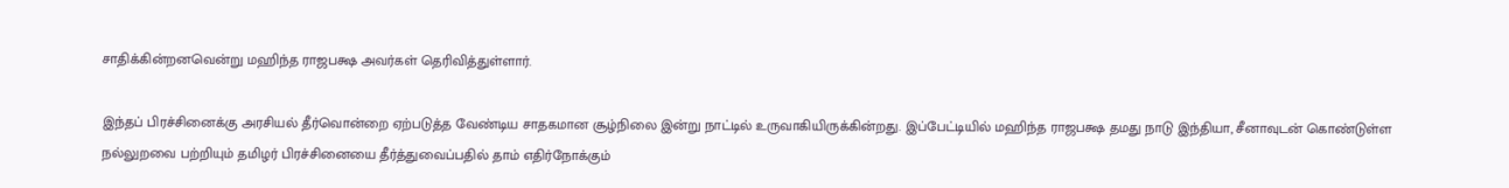சாதிக்கின்றனவென்று மஹிந்த ராஜபக்ஷ அவர்கள் தெரிவித்துள்ளார்.

இந்தப் பிரச்சினைக்கு அரசியல் தீர்வொன்றை ஏற்படுத்த வேண்டிய சாதகமான சூழ்நிலை இன்று நாட்டில் உருவாகியிருக்கின்றது. இப்பேட்டியில் மஹிந்த ராஜபக்ஷ தமது நாடு இந்தியா, சீனாவுடன் கொண்டுள்ள நல்லுறவை பற்றியும் தமிழர் பிரச்சினையை தீர்த்துவைப்பதில் தாம் எதிர்நோக்கும்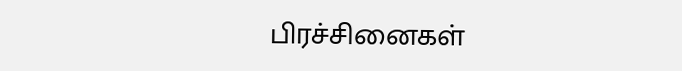பிரச்சினைகள்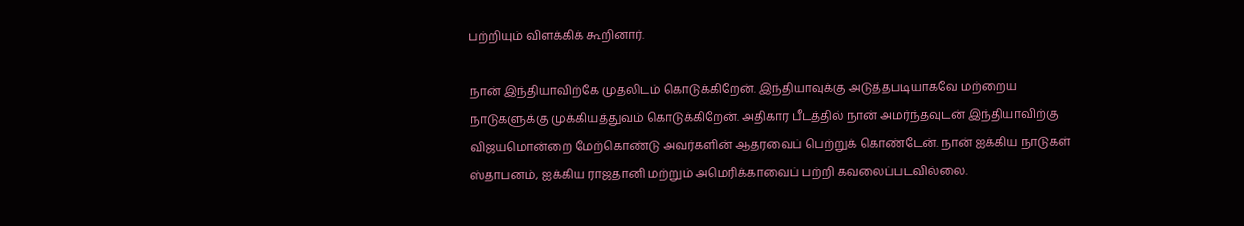பற்றியும் விளக்கிக் கூறினார்.

நான் இந்தியாவிற்கே முதலிடம் கொடுக்கிறேன். இந்தியாவுக்கு அடுத்தபடியாகவே மற்றைய நாடுகளுக்கு முக்கியத்துவம் கொடுக்கிறேன். அதிகார பீடத்தில் நான் அமர்ந்தவுடன் இந்தியாவிற்கு விஜயமொன்றை மேற்கொண்டு அவர்களின் ஆதரவைப் பெற்றுக் கொண்டேன். நான் ஐக்கிய நாடுகள் ஸ்தாபனம், ஐக்கிய ராஜதானி மற்றும் அமெரிக்காவைப் பற்றி கவலைப்படவில்லை.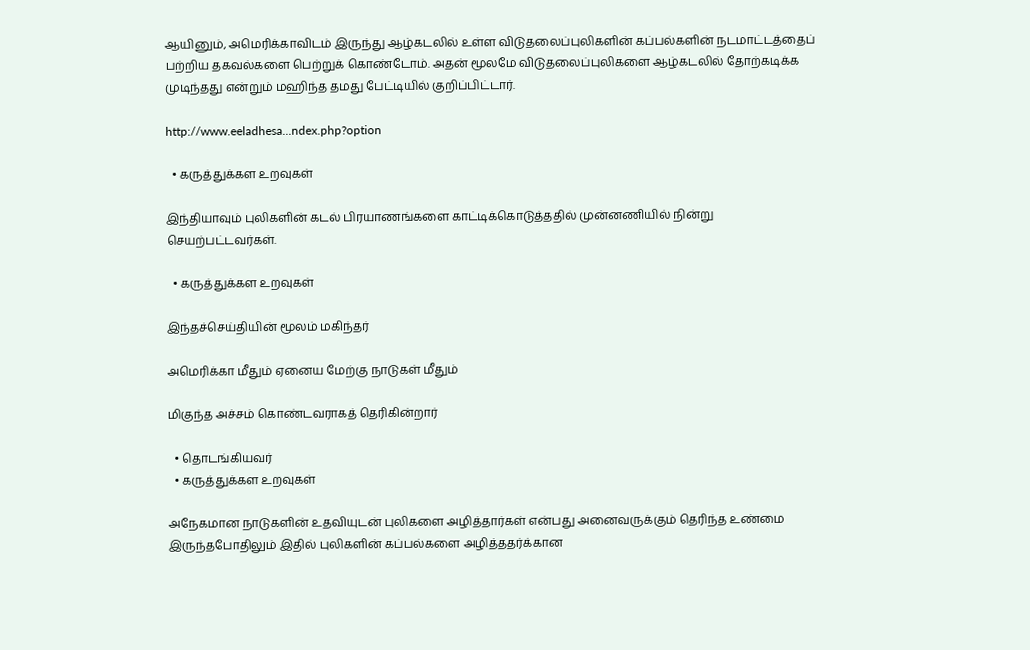ஆயினும், அமெரிக்காவிடம் இருந்து ஆழ்கடலில் உள்ள விடுதலைப்புலிகளின் கப்பல்களின் நடமாட்டத்தைப் பற்றிய தகவல்களை பெற்றுக் கொண்டோம். அதன் மூலமே விடுதலைப்புலிகளை ஆழ்கடலில் தோற்கடிக்க முடிந்தது என்றும் மஹிந்த தமது பேட்டியில் குறிப்பிட்டார்.

http://www.eeladhesa...ndex.php?option

  • கருத்துக்கள உறவுகள்

இந்தியாவும் புலிகளின் கடல் பிரயாணங்களை காட்டிக்கொடுத்ததில் முன்னணியில் நின்று செயற்பட்டவர்கள்.

  • கருத்துக்கள உறவுகள்

இந்தச்செய்தியின் மூலம் மகிந்தர்

அமெரிக்கா மீதும் ஏனைய மேற்கு நாடுகள் மீதும்

மிகுந்த அச்சம் கொண்டவராகத் தெரிகின்றார்

  • தொடங்கியவர்
  • கருத்துக்கள உறவுகள்

அநேகமான நாடுகளின் உதவியுடன் புலிகளை அழித்தார்கள் என்பது அனைவருக்கும் தெரிந்த உண்மை இருந்தபோதிலும் இதில் புலிகளின் கப்பல்களை அழித்ததர்க்கான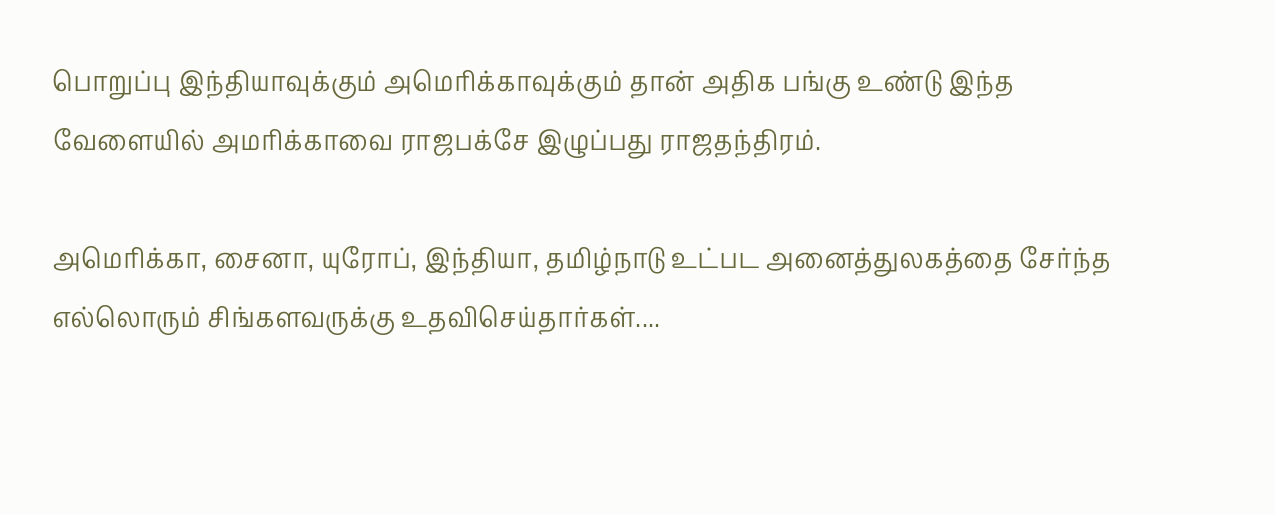பொறுப்பு இந்தியாவுக்கும் அமெரிக்காவுக்கும் தான் அதிக பங்கு உண்டு இந்த வேளையில் அமரிக்காவை ராஜபக்சே இழுப்பது ராஜதந்திரம்.

அமெரிக்கா, சைனா, யுரோப், இந்தியா, தமிழ்நாடு உட்பட அனைத்துலகத்தை சேர்ந்த எல்லொரும் சிங்களவருக்கு உதவிசெய்தார்கள்....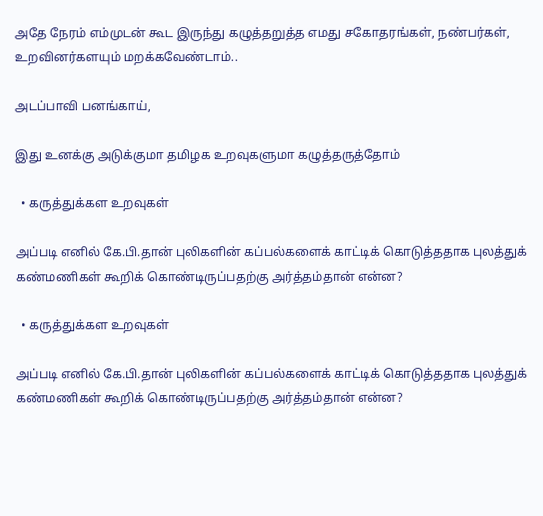அதே நேரம் எம்முடன் கூட இருந்து கழுத்தறுத்த எமது சகோதரங்கள், நண்பர்கள், உறவினர்களயும் மறக்கவேண்டாம்..

அடப்பாவி பனங்காய்,

இது உனக்கு அடுக்குமா தமிழக உறவுகளுமா கழுத்தருத்தோம்

  • கருத்துக்கள உறவுகள்

அப்படி எனில் கே.பி.தான் புலிகளின் கப்பல்களைக் காட்டிக் கொடுத்ததாக புலத்துக் கண்மணிகள் கூறிக் கொண்டிருப்பதற்கு அர்த்தம்தான் என்ன?

  • கருத்துக்கள உறவுகள்

அப்படி எனில் கே.பி.தான் புலிகளின் கப்பல்களைக் காட்டிக் கொடுத்ததாக புலத்துக் கண்மணிகள் கூறிக் கொண்டிருப்பதற்கு அர்த்தம்தான் என்ன?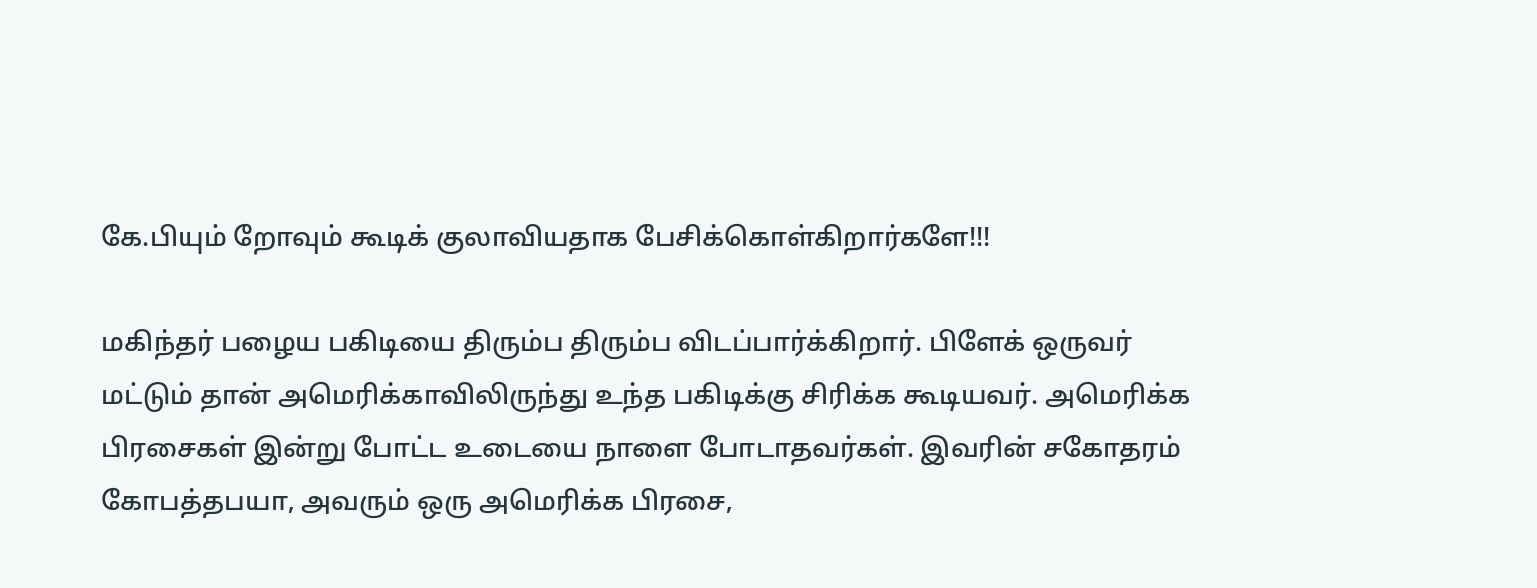கே.பியும் றோவும் கூடிக் குலாவியதாக பேசிக்கொள்கிறார்களே!!!

மகிந்தர் பழைய பகிடியை திரும்ப திரும்ப விடப்பார்க்கிறார். பிளேக் ஒருவர் மட்டும் தான் அமெரிக்காவிலிருந்து உந்த பகிடிக்கு சிரிக்க கூடியவர். அமெரிக்க பிரசைகள் இன்று போட்ட உடையை நாளை போடாதவர்கள். இவரின் சகோதரம் கோபத்தபயா, அவரும் ஒரு அமெரிக்க பிரசை,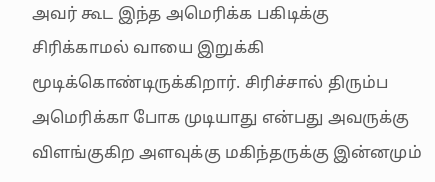அவர் கூட இந்த அமெரிக்க பகிடிக்கு சிரிக்காமல் வாயை இறுக்கி மூடிக்கொண்டிருக்கிறார். சிரிச்சால் திரும்ப அமெரிக்கா போக முடியாது என்பது அவருக்கு விளங்குகிற அளவுக்கு மகிந்தருக்கு இன்னமும்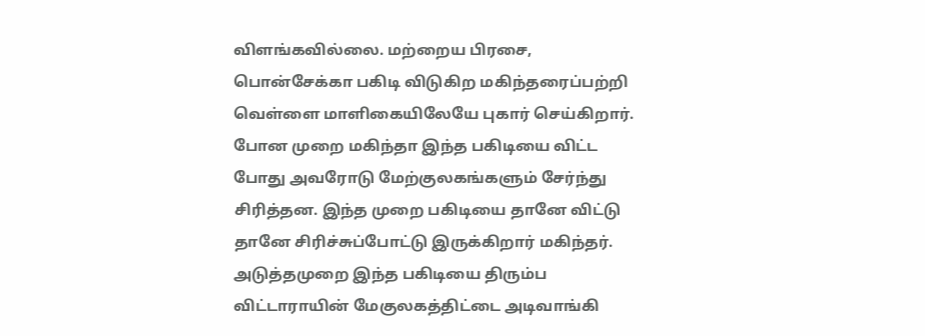விளங்கவில்லை. மற்றைய பிரசை, பொன்சேக்கா பகிடி விடுகிற மகிந்தரைப்பற்றி வெள்ளை மாளிகையிலேயே புகார் செய்கிறார். போன முறை மகிந்தா இந்த பகிடியை விட்ட போது அவரோடு மேற்குலகங்களும் சேர்ந்து சிரித்தன. இந்த முறை பகிடியை தானே விட்டு தானே சிரிச்சுப்போட்டு இருக்கிறார் மகிந்தர். அடுத்தமுறை இந்த பகிடியை திரும்ப விட்டாராயின் மேகுலகத்திட்டை அடிவாங்கி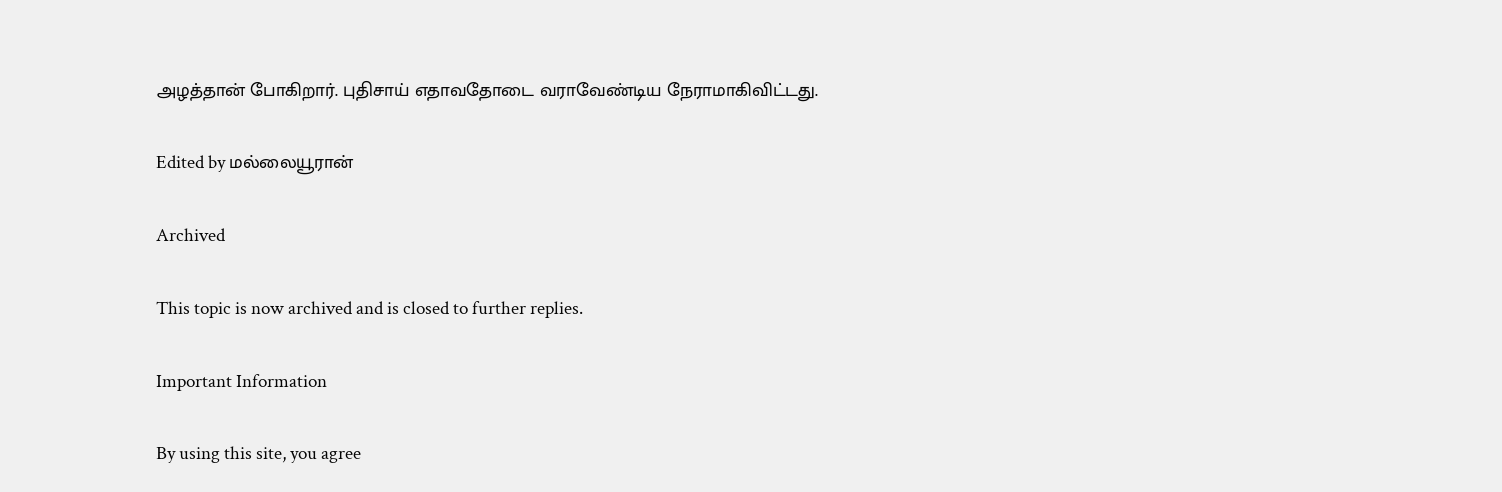அழத்தான் போகிறார். புதிசாய் எதாவதோடை வராவேண்டிய நேராமாகிவிட்டது.

Edited by மல்லையூரான்

Archived

This topic is now archived and is closed to further replies.

Important Information

By using this site, you agree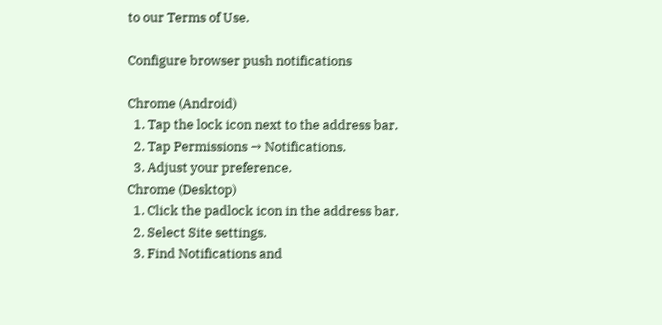to our Terms of Use.

Configure browser push notifications

Chrome (Android)
  1. Tap the lock icon next to the address bar.
  2. Tap Permissions → Notifications.
  3. Adjust your preference.
Chrome (Desktop)
  1. Click the padlock icon in the address bar.
  2. Select Site settings.
  3. Find Notifications and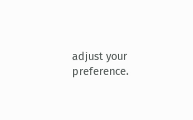adjust your preference.